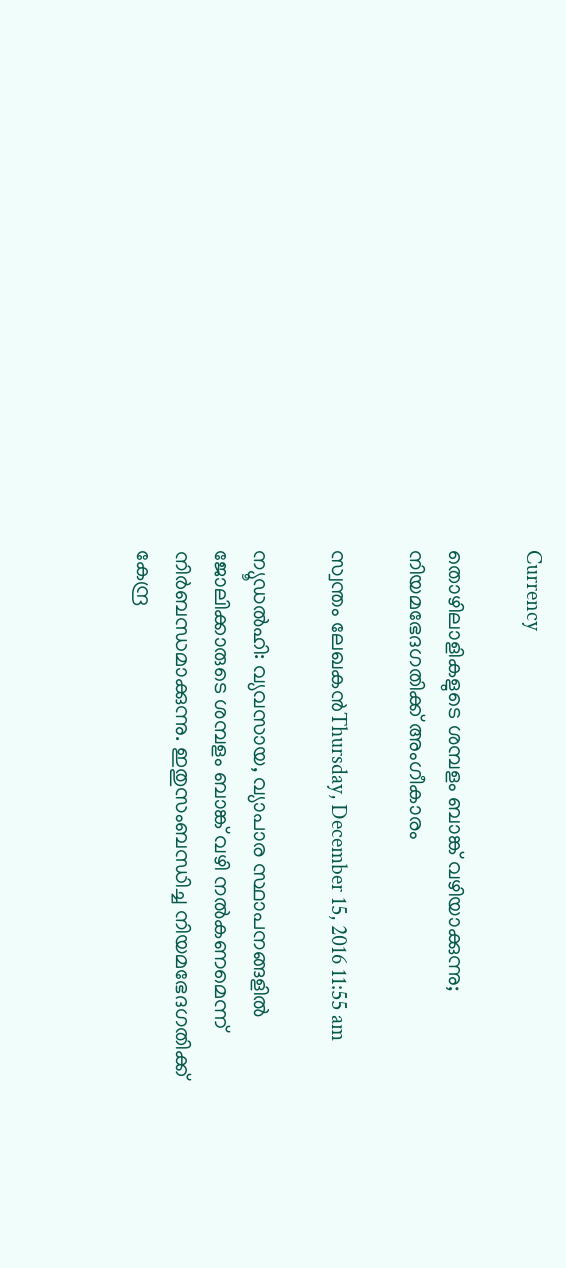Currency

തൊഴിലാളികളുടെ ശമ്പളം ബാങ്ക് വഴിയാക്കുന്നു; നിയമഭേദഗതിക്ക് അംഗീകാരം

സ്വന്തം ലേഖകന്‍Thursday, December 15, 2016 11:55 am

ന്യൂഡല്‍ഹി: വ്യവസായ, വ്യാപാര സ്ഥാപനങ്ങളില്‍ ജോലിക്കാരുടെ ശമ്പളം ബാങ്ക് വഴി നല്‍കണമെന്ന് നിര്‍ബന്ധമാക്കുന്നു. ഇതുസംബന്ധിച്ച നിയമഭേദഗതിക്ക് കേന്ദ്ര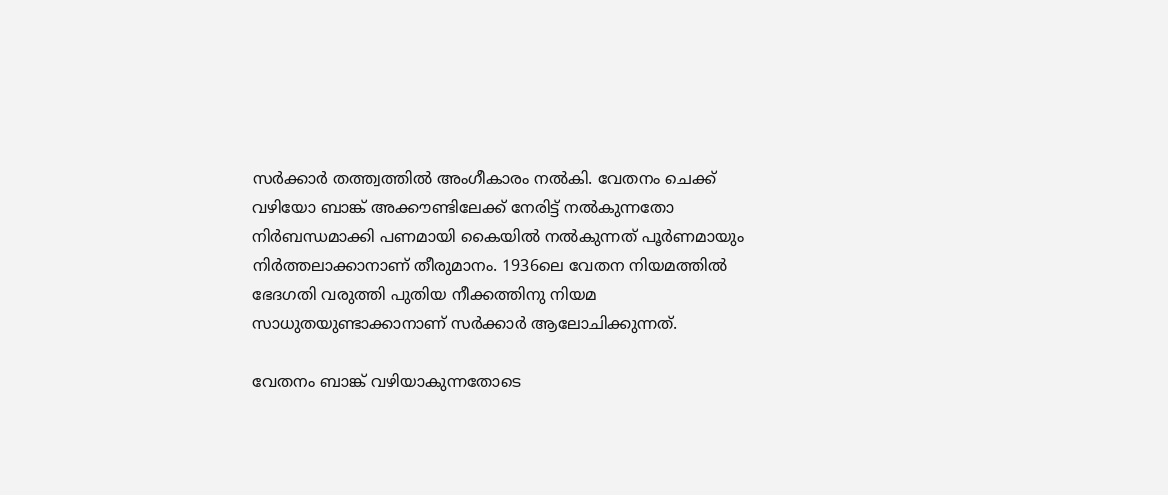സര്‍ക്കാര്‍ തത്ത്വത്തില്‍ അംഗീകാരം നല്‍കി. വേതനം ചെക്ക് വഴിയോ ബാങ്ക് അക്കൗണ്ടിലേക്ക് നേരിട്ട് നല്‍കുന്നതോ നിര്‍ബന്ധമാക്കി പണമായി കൈയില്‍ നല്‍കുന്നത് പൂര്‍ണമായും നിര്‍ത്തലാക്കാനാണ് തീരുമാനം. 1936ലെ വേതന നിയമത്തില്‍ ഭേദഗതി വരുത്തി പുതിയ നീക്കത്തിനു നിയമ സാധുതയുണ്ടാക്കാനാണ് സര്‍ക്കാര്‍ ആലോചിക്കുന്നത്.

വേതനം ബാങ്ക് വഴിയാകുന്നതോടെ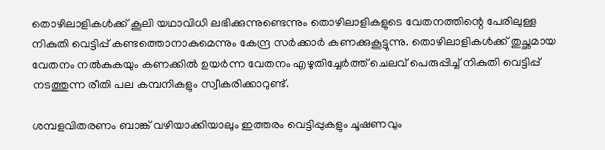തൊഴിലാളികള്‍ക്ക് കൂലി യഥാവിധി ലഭിക്കുന്നുണ്ടെന്നും തൊഴിലാളികളുടെ വേതനത്തിന്റെ പേരിലുള്ള നികുതി വെട്ടിപ്പ് കണ്ടത്തൊനാകുമെന്നും കേന്ദ്ര സര്‍ക്കാര്‍ കണക്കുകൂട്ടുന്നു. തൊഴിലാളികള്‍ക്ക് തുച്ഛമായ വേതനം നല്‍കുകയും കണക്കില്‍ ഉയര്‍ന്ന വേതനം എഴുതിച്ചേര്‍ത്ത് ചെലവ് പെരുപ്പിച്ച് നികുതി വെട്ടിപ്പ് നടത്തുന്ന രീതി പല കമ്പനികളും സ്വീകരിക്കാറുണ്ട്.

ശമ്പളവിതരണം ബാങ്ക് വഴിയാക്കിയാലും ഇത്തരം വെട്ടിപ്പുകളും ചൂഷണവും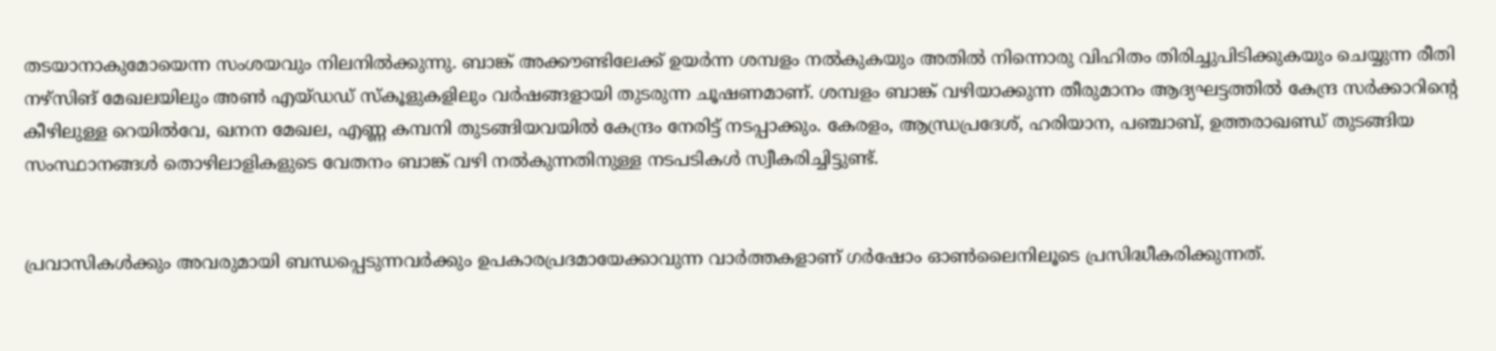തടയാനാകുമോയെന്ന സംശയവും നിലനില്‍ക്കുന്നു. ബാങ്ക് അക്കൗണ്ടിലേക്ക് ഉയര്‍ന്ന ശമ്പളം നല്‍കുകയും അതില്‍ നിന്നൊരു വിഹിതം തിരിച്ചുപിടിക്കുകയും ചെയ്യുന്ന രീതി നഴ്‌സിങ് മേഖലയിലും അണ്‍ എയ്ഡഡ് സ്‌കൂളുകളിലും വര്‍ഷങ്ങളായി തുടരുന്ന ചൂഷണമാണ്. ശമ്പളം ബാങ്ക് വഴിയാക്കുന്ന തീരുമാനം ആദ്യഘട്ടത്തില്‍ കേന്ദ്ര സര്‍ക്കാറിന്റെ കീഴിലുള്ള റെയില്‍വേ, ഖനന മേഖല, എണ്ണ കമ്പനി തുടങ്ങിയവയില്‍ കേന്ദ്രം നേരിട്ട് നടപ്പാക്കും. കേരളം, ആന്ധ്രപ്രദേശ്, ഹരിയാന, പഞ്ചാബ്, ഉത്തരാഖണ്ഡ് തുടങ്ങിയ സംസ്ഥാനങ്ങള്‍ തൊഴിലാളികളുടെ വേതനം ബാങ്ക് വഴി നല്‍കുന്നതിനുള്ള നടപടികള്‍ സ്വീകരിച്ചിട്ടുണ്ട്.


പ്രവാസികൾക്കും അവരുമായി ബന്ധപ്പെടുന്നവർക്കും ഉപകാരപ്രദമായേക്കാവുന്ന വാർത്തകളാണ് ഗർഷോം ഓൺലൈനിലൂടെ പ്രസിദ്ധീകരിക്കുന്നത്.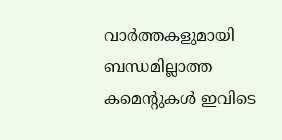വാർത്തകളുമായി ബന്ധമില്ലാത്ത കമെന്റുകൾ ഇവിടെ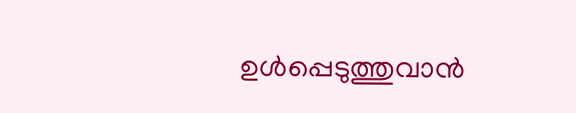ഉൾപ്പെടുത്തുവാൻ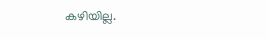കഴിയില്ല.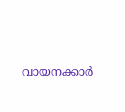വായനക്കാർ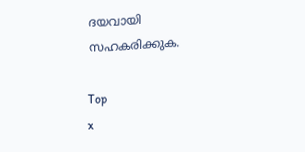ദയവായി സഹകരിക്കുക.

Top
x